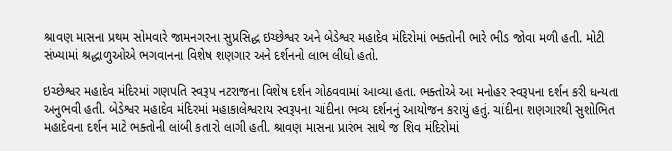શ્રાવણ માસના પ્રથમ સોમવારે જામનગરના સુપ્રસિદ્ધ ઇચ્છેશ્વર અને બેડેશ્વર મહાદેવ મંદિરોમાં ભક્તોની ભારે ભીડ જોવા મળી હતી. મોટી સંખ્યામાં શ્રદ્ધાળુઓએ ભગવાનના વિશેષ શણગાર અને દર્શનનો લાભ લીધો હતો.

ઇચ્છેશ્વર મહાદેવ મંદિરમાં ગણપતિ સ્વરૂપ નટરાજના વિશેષ દર્શન ગોઠવવામાં આવ્યા હતા. ભક્તોએ આ મનોહર સ્વરૂપના દર્શન કરી ધન્યતા અનુભવી હતી. બેડેશ્વર મહાદેવ મંદિરમાં મહાકાલેશ્વરાય સ્વરૂપના ચાંદીના ભવ્ય દર્શનનું આયોજન કરાયું હતું. ચાંદીના શણગારથી સુશોભિત મહાદેવના દર્શન માટે ભક્તોની લાંબી કતારો લાગી હતી. શ્રાવણ માસના પ્રારંભ સાથે જ શિવ મંદિરોમાં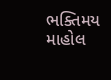ભક્તિમય માહોલ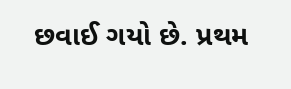છવાઈ ગયો છે. પ્રથમ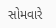સોમવારે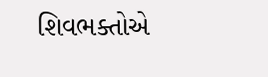શિવભક્તોએ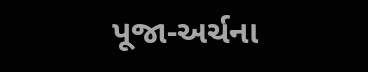પૂજા-અર્ચના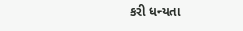કરી ધન્યતા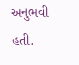અનુભવી હતી.